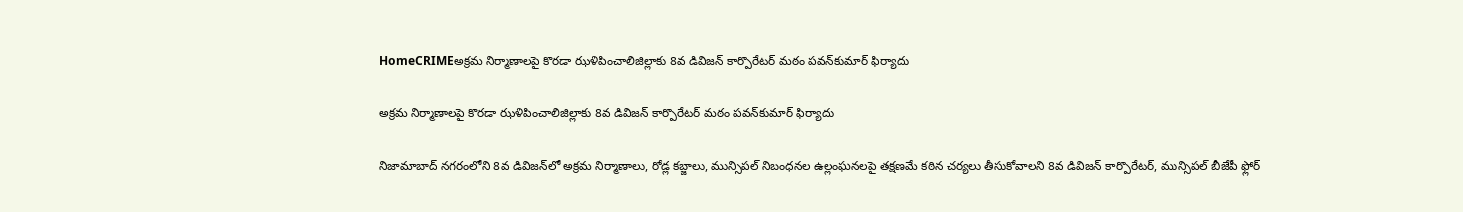HomeCRIMEఅక్రమ నిర్మాణాలపై కొరడా ఝళిపించాలిజిల్లా‌కు 8వ డివిజన్‌ కార్పొరేటర్‌ మఠం పవన్‌కుమార్‌ ఫిర్యాదు

అక్రమ నిర్మాణాలపై కొరడా ఝళిపించాలిజిల్లా‌కు 8వ డివిజన్‌ కార్పొరేటర్‌ మఠం పవన్‌కుమార్‌ ఫిర్యాదు

నిజామాబాద్‌ నగరంలోని 8వ డివిజన్‌లో అక్రమ నిర్మాణాలు, రోడ్ల కబ్జాలు, మున్సిపల్‌ నిబంధనల ఉల్లంఘనలపై తక్షణమే కఠిన చర్యలు తీసుకోవాలని 8వ డివిజన్‌ కార్పొరేటర్‌, మున్సిపల్‌ బీజేపీ ఫ్లోర్‌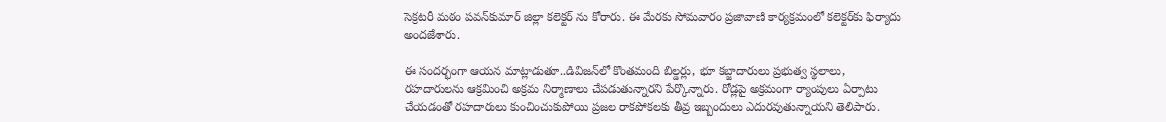సెక్రటరీ మఠం పవన్‌కుమార్‌ జిల్లా కలెక్టర్‌ ను కోరారు. ఈ మేరకు సోమవారం ప్రజావాణి కార్యక్రమంలో కలెక్టర్‌కు ఫిర్యాదు అందజేశారు.

ఈ సందర్భంగా ఆయన మాట్లాడుతూ..డివిజన్‌లో కొంతమంది బిల్డర్లు, భూ కబ్జాదారులు ప్రభుత్వ స్థలాలు, రహదారులను ఆక్రమించి అక్రమ నిర్మాణాలు చేపడుతున్నారని పేర్కొన్నారు. రోడ్లపై అక్రమంగా ర్యాంపులు ఏర్పాటు చేయడంతో రహదారులు కుంచించుకుపోయి ప్రజల రాకపోకలకు తీవ్ర ఇబ్బందులు ఎదురవుతున్నాయని తెలిపారు.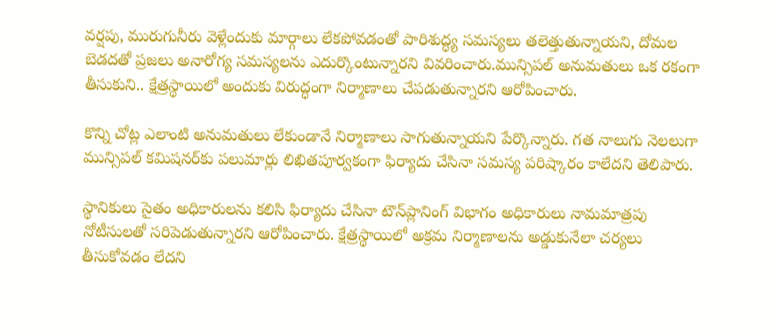వర్షపు, మురుగునీరు వెళ్లేందుకు మార్గాలు లేకపోవడంతో పారిశుద్ధ్య సమస్యలు తలెత్తుతున్నాయని, దోమల బెడదతో ప్రజలు అనారోగ్య సమస్యలను ఎదుర్కొంటున్నారని వివరించారు.మున్సిపల్‌ అనుమతులు ఒక రకంగా తీసుకుని.. క్షేత్రస్థాయిలో అందుకు విరుద్ధంగా నిర్మాణాలు చేపడుతున్నారని ఆరోపించారు.

కొన్ని చోట్ల ఎలాంటి అనుమతులు లేకుండానే నిర్మాణాలు సాగుతున్నాయని పేర్కొన్నారు. గత నాలుగు నెలలుగా మున్సిపల్‌ కమిషనర్‌కు పలుమార్లు లిఖితపూర్వకంగా ఫిర్యాదు చేసినా సమస్య పరిష్కారం కాలేదని తెలిపారు.

స్థానికులు సైతం అధికారులను కలిసి ఫిర్యాదు చేసినా టౌన్‌ప్లానింగ్‌ విభాగం అధికారులు నామమాత్రపు నోటీసులతో సరిపెడుతున్నారని ఆరోపించారు. క్షేత్రస్థాయిలో అక్రమ నిర్మాణాలను అడ్డుకునేలా చర్యలు తీసుకోవడం లేదని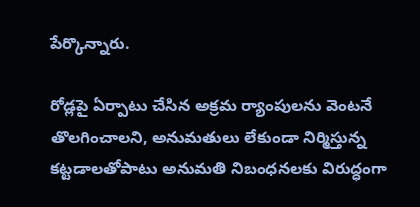పేర్కొన్నారు.

రోడ్లపై ఏర్పాటు చేసిన అక్రమ ర్యాంపులను వెంటనే తొలగించాలని, అనుమతులు లేకుండా నిర్మిస్తున్న కట్టడాలతోపాటు అనుమతి నిబంధనలకు విరుద్ధంగా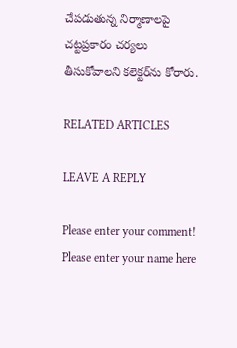చేపడుతున్న నిర్మాణాలపై చట్టప్రకారం చర్యలు తీసుకోవాలని కలెక్టర్‌ను కోరారు.

RELATED ARTICLES

LEAVE A REPLY

Please enter your comment!
Please enter your name here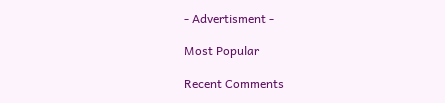- Advertisment -

Most Popular

Recent Comments